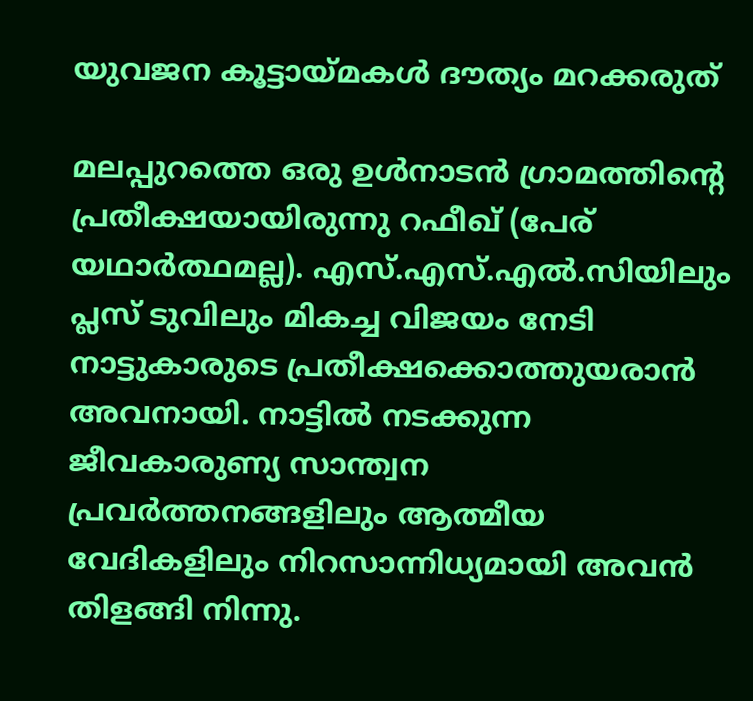യുവജന കൂട്ടായ്മകള്‍ ദൗത്യം മറക്കരുത്

മലപ്പുറത്തെ ഒരു ഉള്‍നാടന്‍ ഗ്രാമത്തിന്റെ പ്രതീക്ഷയായിരുന്നു റഫീഖ് (പേര് യഥാര്‍ത്ഥമല്ല). എസ്.എസ്.എല്‍.സിയിലും പ്ലസ് ടുവിലും മികച്ച വിജയം നേടി നാട്ടുകാരുടെ പ്രതീക്ഷക്കൊത്തുയരാന്‍ അവനായി. നാട്ടില്‍ നടക്കുന്ന ജീവകാരുണ്യ സാന്ത്വന പ്രവര്‍ത്തനങ്ങളിലും ആത്മീയ വേദികളിലും നിറസാന്നിധ്യമായി അവന്‍ തിളങ്ങി നിന്നു.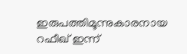ഇരുപത്തിമൂന്നുകാരനായ റഫീഖ് ഇന്ന്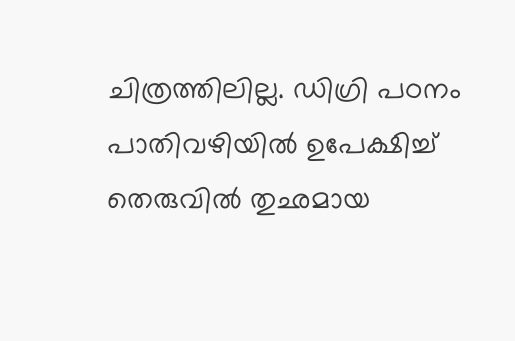ചിത്രത്തിലില്ല. ഡിഗ്രി പഠനം പാതിവഴിയില്‍ ഉപേക്ഷിച്ച് തെരുവില്‍ തുഛമായ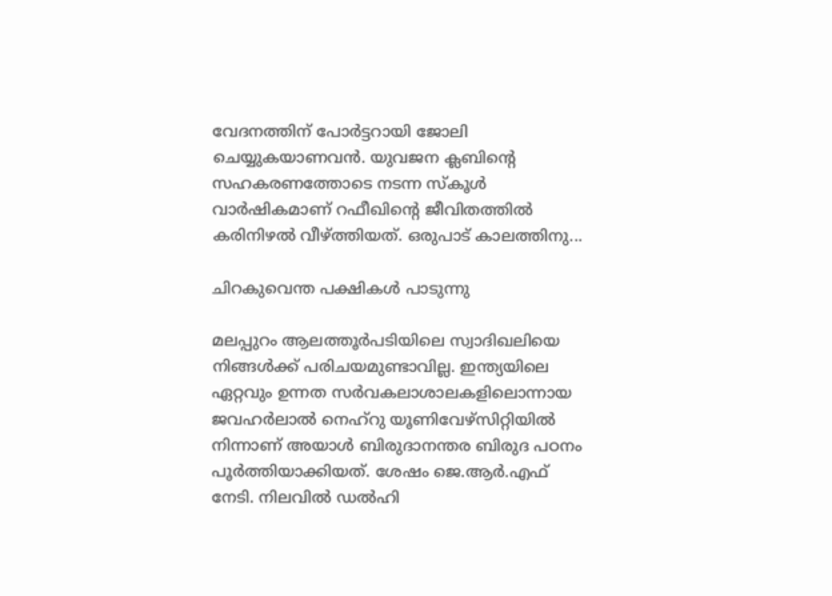വേദനത്തിന് പോര്‍ട്ടറായി ജോലി ചെയ്യുകയാണവന്‍. യുവജന ക്ലബിന്റെ സഹകരണത്തോടെ നടന്ന സ്‌കൂള്‍ വാര്‍ഷികമാണ് റഫീഖിന്റെ ജീവിതത്തില്‍ കരിനിഴല്‍ വീഴ്ത്തിയത്. ഒരുപാട് കാലത്തിനു...

ചിറകുവെന്ത പക്ഷികള്‍ പാടുന്നു

മലപ്പുറം ആലത്തൂര്‍പടിയിലെ സ്വാദിഖലിയെ നിങ്ങള്‍ക്ക് പരിചയമുണ്ടാവില്ല. ഇന്ത്യയിലെ ഏറ്റവും ഉന്നത സര്‍വകലാശാലകളിലൊന്നായ ജവഹര്‍ലാല്‍ നെഹ്‌റു യൂണിവേഴ്‌സിറ്റിയില്‍ നിന്നാണ് അയാള്‍ ബിരുദാനന്തര ബിരുദ പഠനം പൂര്‍ത്തിയാക്കിയത്. ശേഷം ജെ.ആര്‍.എഫ് നേടി. നിലവില്‍ ഡല്‍ഹി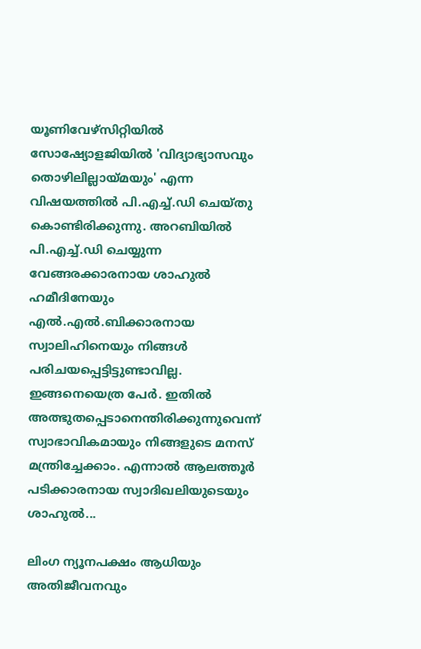യൂണിവേഴ്‌സിറ്റിയില്‍ സോഷ്യോളജിയില്‍ 'വിദ്യാഭ്യാസവും തൊഴിലില്ലായ്മയും' എന്ന വിഷയത്തില്‍ പി.എച്ച്.ഡി ചെയ്തു കൊണ്ടിരിക്കുന്നു. അറബിയില്‍ പി.എച്ച്.ഡി ചെയ്യുന്ന വേങ്ങരക്കാരനായ ശാഹുല്‍ ഹമീദിനേയും എല്‍.എല്‍.ബിക്കാരനായ സ്വാലിഹിനെയും നിങ്ങള്‍ പരിചയപ്പെട്ടിട്ടുണ്ടാവില്ല. ഇങ്ങനെയെത്ര പേര്‍. ഇതില്‍ അത്ഭുതപ്പെടാനെന്തിരിക്കുന്നുവെന്ന് സ്വാഭാവികമായും നിങ്ങളുടെ മനസ് മന്ത്രിച്ചേക്കാം. എന്നാല്‍ ആലത്തൂര്‍ പടിക്കാരനായ സ്വാദിഖലിയുടെയും ശാഹുല്‍...

ലിംഗ ന്യൂനപക്ഷം ആധിയും അതിജീവനവും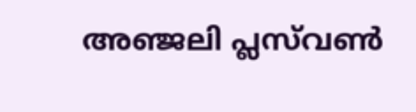അഞ്ജലി പ്ലസ്‌വണ്‍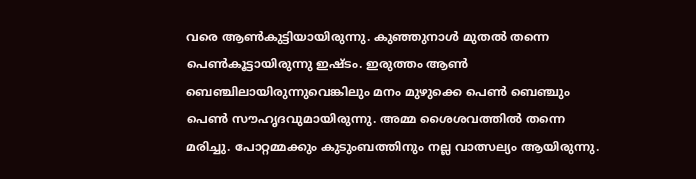വരെ ആണ്‍കുട്ടിയായിരുന്നു. കുഞ്ഞുനാള്‍ മുതല്‍ തന്നെ പെണ്‍കൂട്ടായിരുന്നു ഇഷ്ടം. ഇരുത്തം ആണ്‍ ബെഞ്ചിലായിരുന്നുവെങ്കിലും മനം മുഴുക്കെ പെണ്‍ ബെഞ്ചും പെണ്‍ സൗഹൃദവുമായിരുന്നു. അമ്മ ശൈശവത്തില്‍ തന്നെ മരിച്ചു. പോറ്റമ്മക്കും കുടുംബത്തിനും നല്ല വാത്സല്യം ആയിരുന്നു.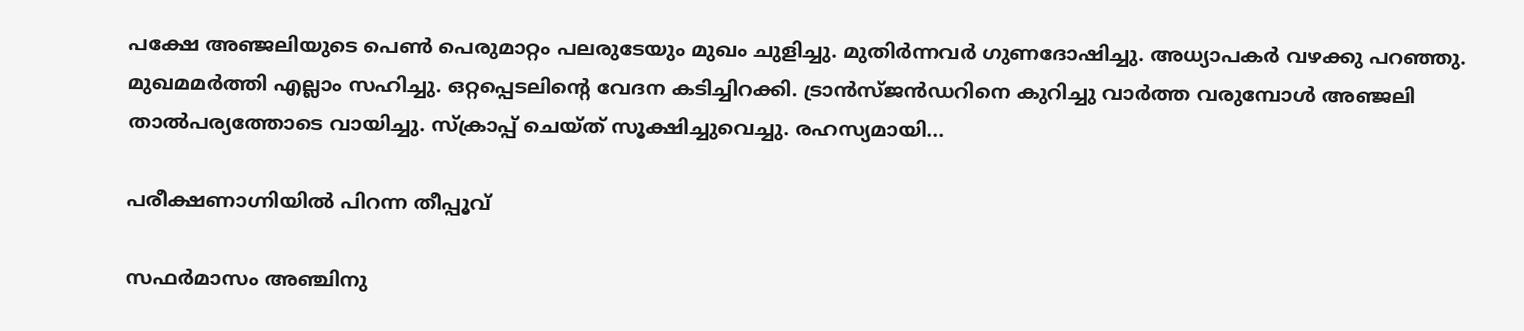പക്ഷേ അഞ്ജലിയുടെ പെണ്‍ പെരുമാറ്റം പലരുടേയും മുഖം ചുളിച്ചു. മുതിര്‍ന്നവര്‍ ഗുണദോഷിച്ചു. അധ്യാപകര്‍ വഴക്കു പറഞ്ഞു. മുഖമമര്‍ത്തി എല്ലാം സഹിച്ചു. ഒറ്റപ്പെടലിന്റെ വേദന കടിച്ചിറക്കി. ട്രാന്‍സ്ജന്‍ഡറിനെ കുറിച്ചു വാര്‍ത്ത വരുമ്പോള്‍ അഞ്ജലി താല്‍പര്യത്തോടെ വായിച്ചു. സ്‌ക്രാപ്പ് ചെയ്ത് സൂക്ഷിച്ചുവെച്ചു. രഹസ്യമായി...

പരീക്ഷണാഗ്നിയില്‍ പിറന്ന തീപ്പൂവ്‌

സഫര്‍മാസം അഞ്ചിനു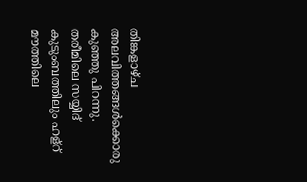തിങ്കളാഴ്ച അലവിത്തങ്ങള്‍ക്കൊരു കുഞ്ഞു പിറന്നു. തരീമിലെ സയ്യിദ് കുടുംബത്തിലും ഹള്റ് മൗത്തിലെ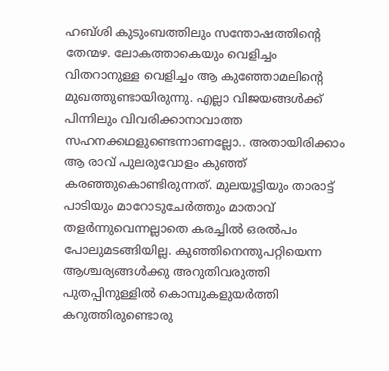ഹബ്ശി കുടുംബത്തിലും സന്തോഷത്തിന്റെ തേന്മഴ. ലോകത്താകെയും വെളിച്ചം വിതറാനുള്ള വെളിച്ചം ആ കുഞ്ഞോമലിന്റെ മുഖത്തുണ്ടായിരുന്നു. എല്ലാ വിജയങ്ങള്‍ക്ക് പിന്നിലും വിവരിക്കാനാവാത്ത സഹനക്കഥളുണ്ടെന്നാണല്ലോ.. അതായിരിക്കാം ആ രാവ് പുലരുവോളം കുഞ്ഞ് കരഞ്ഞുകൊണ്ടിരുന്നത്. മുലയൂട്ടിയും താരാട്ട് പാടിയും മാറോടുചേര്‍ത്തും മാതാവ് തളര്‍ന്നുവെന്നല്ലാതെ കരച്ചില്‍ ഒരല്‍പം പോലുമടങ്ങിയില്ല. കുഞ്ഞിനെന്തുപറ്റിയെന്ന ആശ്ചര്യങ്ങള്‍ക്കു അറുതിവരുത്തി പുതപ്പിനുള്ളില്‍ കൊമ്പുകളുയര്‍ത്തി കറുത്തിരുണ്ടൊരു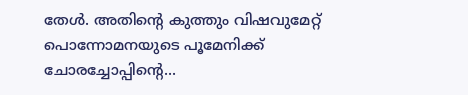തേള്‍. അതിന്റെ കുത്തും വിഷവുമേറ്റ് പൊന്നോമനയുടെ പൂമേനിക്ക് ചോരച്ചോപ്പിന്റെ...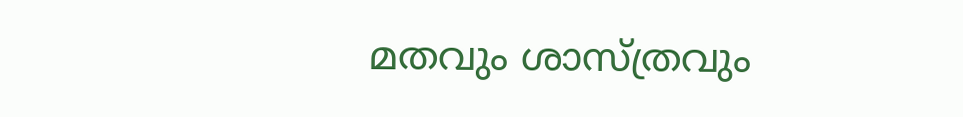മതവും ശാസ്ത്രവും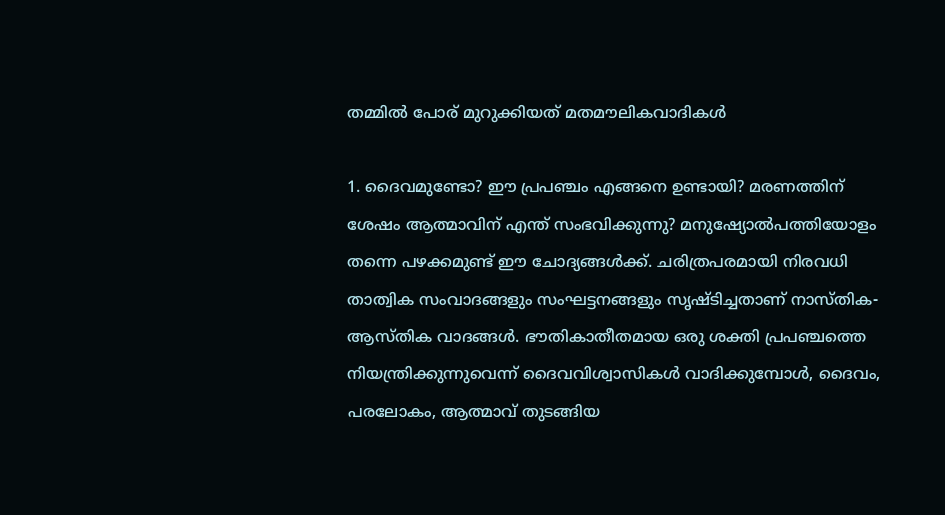തമ്മില്‍ പോര് മുറുക്കിയത് മതമൗലികവാദികള്‍

1. ദൈവമുണ്ടോ? ഈ പ്രപഞ്ചം എങ്ങനെ ഉണ്ടായി? മരണത്തിന് ശേഷം ആത്മാവിന് എന്ത് സംഭവിക്കുന്നു? മനുഷ്യോല്‍പത്തിയോളം തന്നെ പഴക്കമുണ്ട് ഈ ചോദ്യങ്ങള്‍ക്ക്. ചരിത്രപരമായി നിരവധി താത്വിക സംവാദങ്ങളും സംഘട്ടനങ്ങളും സൃഷ്ടിച്ചതാണ് നാസ്തിക- ആസ്തിക വാദങ്ങള്‍. ഭൗതികാതീതമായ ഒരു ശക്തി പ്രപഞ്ചത്തെ നിയന്ത്രിക്കുന്നുവെന്ന് ദൈവവിശ്വാസികള്‍ വാദിക്കുമ്പോള്‍, ദൈവം, പരലോകം, ആത്മാവ് തുടങ്ങിയ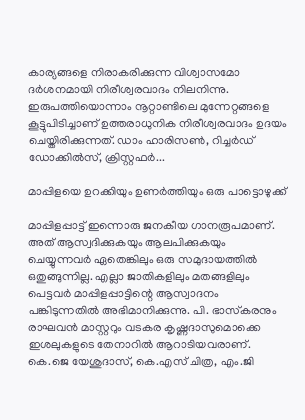കാര്യങ്ങളെ നിരാകരിക്കുന്ന വിശ്വാസമോ ദര്‍ശനമായി നിരീശ്വരവാദം നിലനിന്നു. ഇരുപത്തിയൊന്നാം നൂറ്റാണ്ടിലെ മുന്നേറ്റങ്ങളെ കൂട്ടുപിടിച്ചാണ് ഉത്തരാധുനിക നിരീശ്വരവാദം ഉദയം ചെയ്തിരിക്കുന്നത്. ഡാം ഹാരിസണ്‍, റിച്ചര്‍ഡ് ഡോക്കില്‍സ്, ക്രിസ്റ്റഫര്‍...

മാപ്പിളയെ ഉറക്കിയും ഉണര്‍ത്തിയും ഒരു പാട്ടൊഴുക്ക്

മാപ്പിളപ്പാട്ട് ഇന്നൊരു ജനകീയ ഗാനരൂപമാണ്. അത് ആസ്വദിക്കുകയും ആലപിക്കുകയും ചെയ്യുന്നവര്‍ ഏതെങ്കിലും ഒരു സമുദായത്തില്‍ ഒതുങ്ങുന്നില്ല. എല്ലാ ജാതികളിലും മതങ്ങളിലും പെട്ടവര്‍ മാപ്പിളപ്പാട്ടിന്റെ ആസ്വാദനം പങ്കിടുന്നതില്‍ അഭിമാനിക്കുന്നു. പി. ഭാസ്‌കരനും രാഘവന്‍ മാസ്റ്ററും വടകര കൃഷ്ണദാസുമൊക്കെ ഇശലുകളുടെ തേനാറില്‍ ആറാടിയവരാണ്. കെ.ജെ യേശുദാസ്, കെ.എസ് ചിത്ര, എം.ജി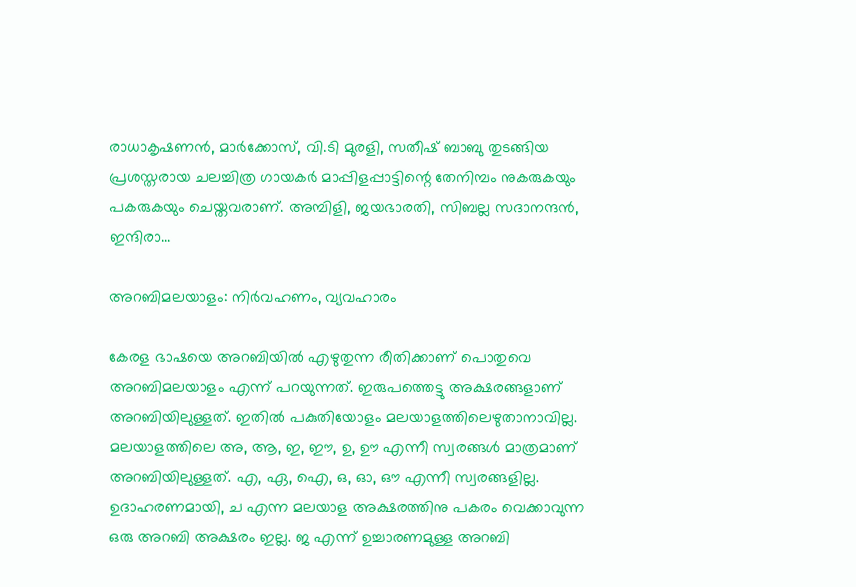രാധാകൃഷണന്‍, മാര്‍ക്കോസ്, വി.ടി മുരളി, സതീഷ് ബാബു തുടങ്ങിയ പ്രശസ്തരായ ചലച്ചിത്ര ഗായകര്‍ മാപ്പിളപ്പാട്ടിന്റെ തേനിമ്പം നുകരുകയും പകരുകയും ചെയ്തവരാണ്. അമ്പിളി, ജയഭാരതി, സിബല്ല സദാനന്ദന്‍, ഇന്ദിരാ...

അറബിമലയാളം: നിര്‍വഹണം, വ്യവഹാരം

കേരള ഭാഷയെ അറബിയില്‍ എഴുതുന്ന രീതിക്കാണ് പൊതുവെ അറബിമലയാളം എന്ന് പറയുന്നത്. ഇരുപത്തെട്ടു അക്ഷരങ്ങളാണ് അറബിയിലുള്ളത്. ഇതില്‍ പകുതിയോളം മലയാളത്തിലെഴുതാനാവില്ല. മലയാളത്തിലെ അ, ആ, ഇ, ഈ, ഉ, ഊ എന്നീ സ്വരങ്ങള്‍ മാത്രമാണ് അറബിയിലുള്ളത്. എ, ഏ, ഐ, ഒ, ഓ, ഔ എന്നീ സ്വരങ്ങളില്ല. ഉദാഹരണമായി, ച എന്ന മലയാള അക്ഷരത്തിനു പകരം വെക്കാവുന്ന ഒരു അറബി അക്ഷരം ഇല്ല. ജ എന്ന് ഉച്ചാരണമുള്ള അറബി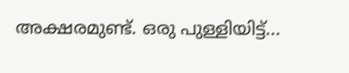അക്ഷരമുണ്ട്. ഒരു പുള്ളിയിട്ട്...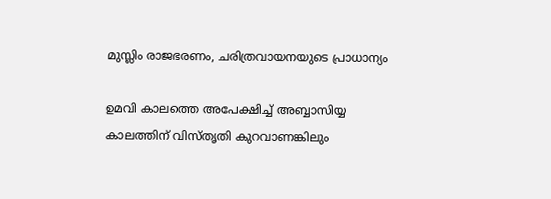മുസ്ലിം രാജഭരണം, ചരിത്രവായനയുടെ പ്രാധാന്യം

ഉമവി കാലത്തെ അപേക്ഷിച്ച് അബ്ബാസിയ്യ കാലത്തിന് വിസ്തൃതി കുറവാണങ്കിലും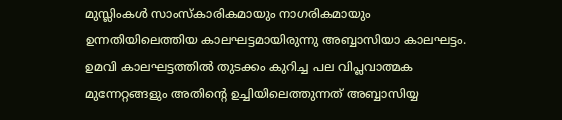മുസ്ലിംകള്‍ സാംസ്‌കാരികമായും നാഗരികമായും ഉന്നതിയിലെത്തിയ കാലഘട്ടമായിരുന്നു അബ്ബാസിയാ കാലഘട്ടം. ഉമവി കാലഘട്ടത്തില്‍ തുടക്കം കുറിച്ച പല വിപ്ലവാത്മക മുന്നേറ്റങ്ങളും അതിന്റെ ഉച്ചിയിലെത്തുന്നത് അബ്ബാസിയ്യ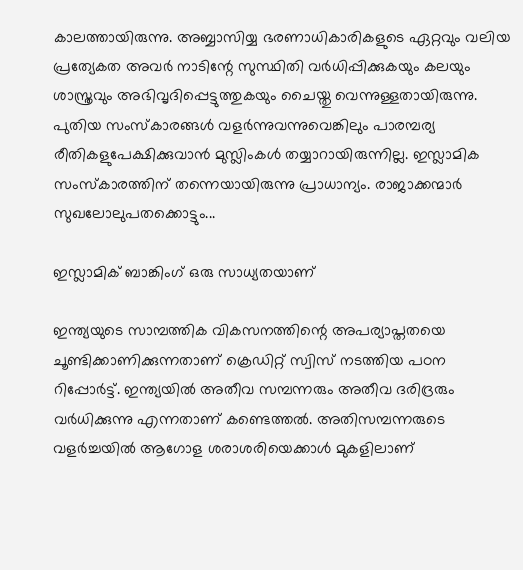കാലത്തായിരുന്നു. അബ്ബാസിയ്യ ഭരണാധികാരികളുടെ ഏറ്റവും വലിയ പ്രത്യേകത അവര്‍ നാടിന്റേ സുസ്ഥിതി വര്‍ധിപ്പിക്കുകയും കലയും ശാസ്ത്രവും അഭിവൃദിപ്പെട്ടുത്തുകയും ചൈയ്തു വെന്നുള്ളതായിരുന്നു. പുതിയ സംസ്‌കാരങ്ങള്‍ വളര്‍ന്നുവന്നുവെങ്കിലും പാരമ്പര്യ രീതികളുപേക്ഷിക്കുവാന്‍ മുസ്ലിംകള്‍ തയ്യാറായിരുന്നില്ല. ഇസ്ലാമിക സംസ്‌കാരത്തിന് തന്നെയായിരുന്നു പ്രാധാന്യം. രാജാക്കന്മാര്‍ സുഖലോലുപതക്കൊട്ടും...

ഇസ്ലാമിക് ബാങ്കിംഗ് ഒരു സാധ്യതയാണ്

ഇന്ത്യയുടെ സാമ്പത്തിക വികസനത്തിന്റെ അപര്യാപ്തതയെ ചൂണ്ടിക്കാണിക്കുന്നതാണ് ക്രെഡിറ്റ് സ്വിസ് നടത്തിയ പഠന റിപ്പോര്‍ട്ട്. ഇന്ത്യയില്‍ അതീവ സമ്പന്നരും അതീവ ദരിദ്രരും വര്‍ധിക്കുന്നു എന്നതാണ് കണ്ടെത്തല്‍. അതിസമ്പന്നരുടെ വളര്‍ച്ചയില്‍ ആഗോള ശരാശരിയെക്കാള്‍ മുകളിലാണ്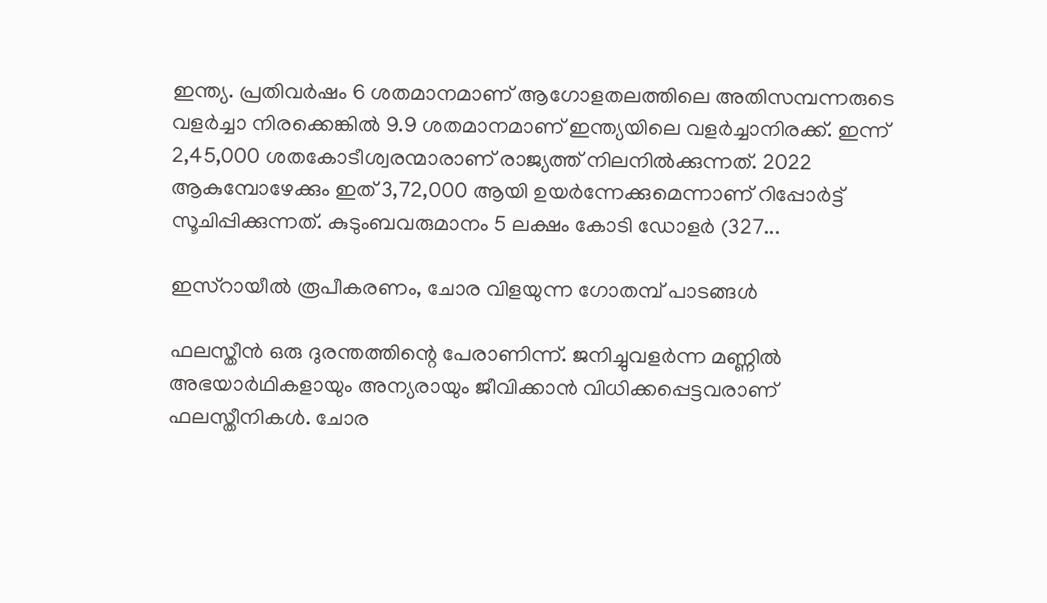ഇന്ത്യ. പ്രതിവര്‍ഷം 6 ശതമാനമാണ് ആഗോളതലത്തിലെ അതിസമ്പന്നരുടെ വളര്‍ച്ചാ നിരക്കെങ്കില്‍ 9.9 ശതമാനമാണ് ഇന്ത്യയിലെ വളര്‍ച്ചാനിരക്ക്. ഇന്ന് 2,45,000 ശതകോടീശ്വരന്മാരാണ് രാജ്യത്ത് നിലനില്‍ക്കുന്നത്. 2022 ആകുമ്പോഴേക്കും ഇത് 3,72,000 ആയി ഉയര്‍ന്നേക്കുമെന്നാണ് റിപ്പോര്‍ട്ട് സൂചിപ്പിക്കുന്നത്. കുടുംബവരുമാനം 5 ലക്ഷം കോടി ഡോളര്‍ (327...

ഇസ്‌റായീല്‍ രൂപീകരണം, ചോര വിളയുന്ന ഗോതമ്പ് പാടങ്ങള്‍

ഫലസ്തീന്‍ ഒരു ദുരന്തത്തിന്റെ പേരാണിന്ന്. ജനിച്ചുവളര്‍ന്ന മണ്ണില്‍ അഭയാര്‍ഥികളായും അന്യരായും ജീവിക്കാന്‍ വിധിക്കപ്പെട്ടവരാണ് ഫലസ്തീനികള്‍. ചോര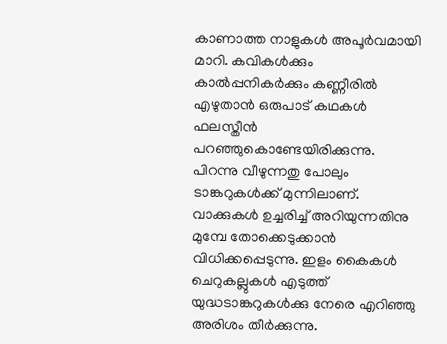കാണാത്ത നാളുകള്‍ അപൂര്‍വമായി മാറി. കവികള്‍ക്കും കാല്‍പ്പനികര്‍ക്കും കണ്ണീരില്‍ എഴുതാന്‍ ഒരുപാട് കഥകള്‍ ഫലസ്തീന്‍ പറഞ്ഞുകൊണ്ടേയിരിക്കുന്നു. പിറന്നു വീഴുന്നതു പോലും ടാങ്കറുകള്‍ക്ക് മുന്നിലാണ്. വാക്കുകള്‍ ഉച്ചരിച്ച് അറിയുന്നതിനു മുമ്പേ തോക്കെടുക്കാന്‍ വിധിക്കപ്പെടുന്നു. ഇളം കൈകള്‍ ചെറുകല്ലുകള്‍ എടുത്ത് യുദ്ധടാങ്കറുകള്‍ക്കു നേരെ എറിഞ്ഞു അരിശം തീര്‍ക്കുന്നു.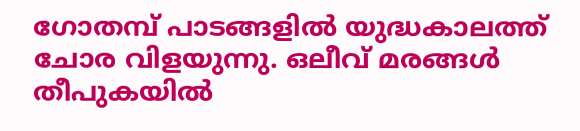ഗോതമ്പ് പാടങ്ങളില്‍ യുദ്ധകാലത്ത് ചോര വിളയുന്നു. ഒലീവ് മരങ്ങള്‍ തീപുകയില്‍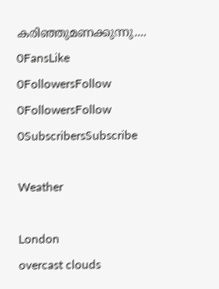കരിഞ്ഞുമണക്കുന്നു....
0FansLike
0FollowersFollow
0FollowersFollow
0SubscribersSubscribe

Weather

London
overcast clouds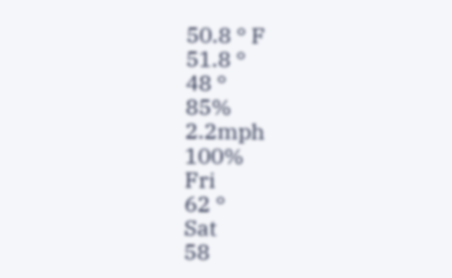50.8 ° F
51.8 °
48 °
85%
2.2mph
100%
Fri
62 °
Sat
58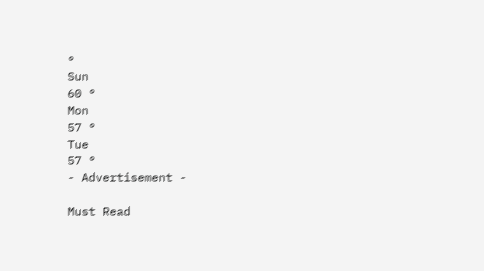°
Sun
60 °
Mon
57 °
Tue
57 °
- Advertisement -

Must Read